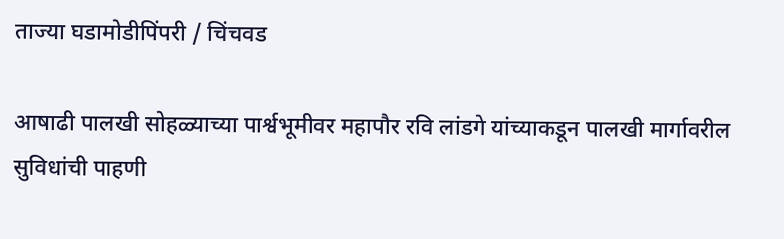ताज्या घडामोडीपिंपरी / चिंचवड

आषाढी पालखी सोहळ्याच्या पार्श्वभूमीवर महापौर रवि लांडगे यांच्याकडून पालखी मार्गावरील सुविधांची पाहणी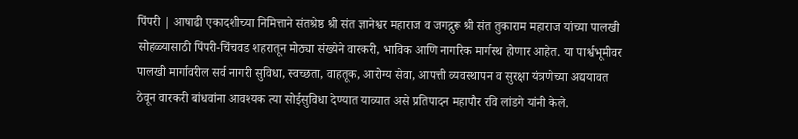पिंपरी | आषाढी एकादशीच्या निमित्ताने संतश्रेष्ठ श्री संत ज्ञानेश्वर महाराज व जगद्गुरू श्री संत तुकाराम महाराज यांच्या पालखी सोहळ्यासाठी पिंपरी-चिंचवड शहरातून मोठ्या संख्येने वारकरी, भाविक आणि नागरिक मार्गस्थ होणार आहेत. या पार्श्वभूमीवर पालखी मार्गावरील सर्व नागरी सुविधा, स्वच्छता, वाहतूक, आरोग्य सेवा, आपत्ती व्यवस्थापन व सुरक्षा यंत्रणेच्या अद्ययावत ठेवून वारकरी बांधवांना आवश्यक त्या सोईसुविधा देण्यात याव्यात असे प्रतिपादन महापौर रवि लांडगे यांनी केले.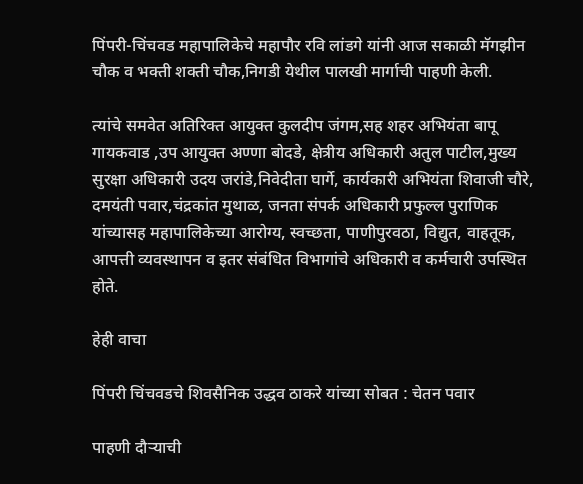पिंपरी-चिंचवड महापालिकेचे महापौर रवि लांडगे यांनी आज सकाळी मॅगझीन चौक व भक्ती शक्ती चौक,निगडी येथील पालखी मार्गाची पाहणी केली.

त्यांचे समवेत अतिरिक्त आयुक्त कुलदीप जंगम,सह शहर अभियंता बापू गायकवाड ,उप आयुक्त अण्णा बोदडे, क्षेत्रीय अधिकारी अतुल पाटील,मुख्य सुरक्षा अधिकारी उदय जरांडे,निवेदीता घार्गे, कार्यकारी अभियंता शिवाजी चौरे, दमयंती पवार,चंद्रकांत मुथाळ, जनता संपर्क अधिकारी प्रफुल्ल पुराणिक यांच्यासह महापालिकेच्या आरोग्य, स्वच्छता, पाणीपुरवठा, विद्युत, वाहतूक, आपत्ती व्यवस्थापन व इतर संबंधित विभागांचे अधिकारी व कर्मचारी उपस्थित होते.

हेही वाचा

पिंपरी चिंचवडचे शिवसैनिक उद्धव ठाकरे यांच्या सोबत : चेतन पवार

पाहणी दौऱ्याची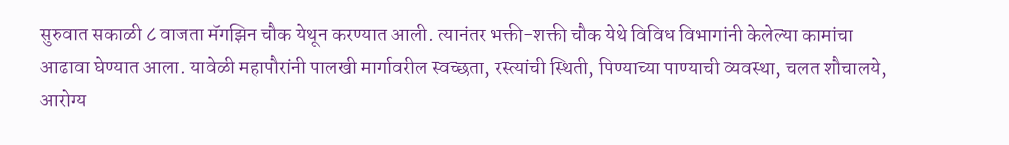सुरुवात सकाळी ८ वाजता मॅगझिन चौक येथून करण्यात आली. त्यानंतर भक्ती-शक्ती चौक येथे विविध विभागांनी केलेल्या कामांचा आढावा घेण्यात आला. यावेळी महापौरांनी पालखी मार्गावरील स्वच्छता, रस्त्यांची स्थिती, पिण्याच्या पाण्याची व्यवस्था, चलत शौचालये, आरोग्य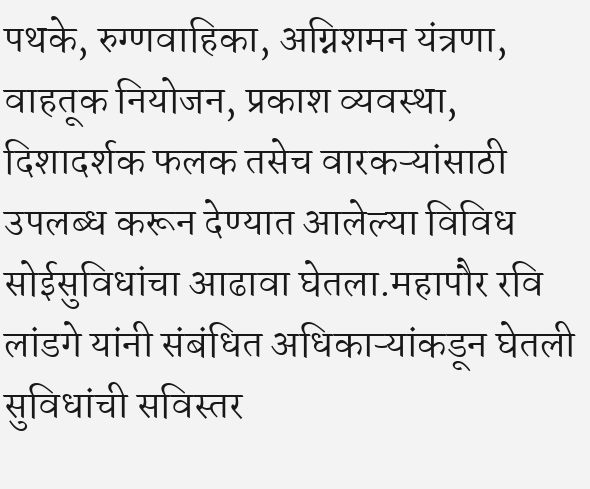पथके, रुग्णवाहिका, अग्निशमन यंत्रणा, वाहतूक नियोजन, प्रकाश व्यवस्था, दिशादर्शक फलक तसेच वारकऱ्यांसाठी उपलब्ध करून देण्यात आलेल्या विविध सोईसुविधांचा आढावा घेतला.महापौर रवि लांडगे यांनी संबंधित अधिकाऱ्यांकडून घेतली सुविधांची सविस्तर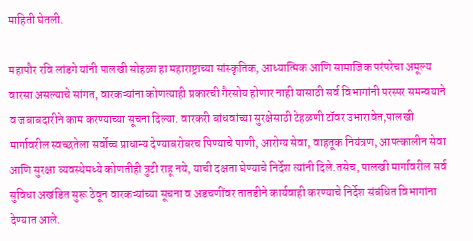माहिती घेतली.

महापौर रवि लांडगे यांनी पालखी सोहळा हा महाराष्ट्राच्या सांस्कृतिक, आध्यात्मिक आणि सामाजिक परंपरेचा अमूल्य वारसा असल्याचे सांगत, वारकऱ्यांना कोणत्याही प्रकारची गैरसोय होणार नाही यासाठी सर्व विभागांनी परस्पर समन्वयाने व जबाबदारीने काम करण्याच्या सूचना दिल्या. वारकरी बांधवांच्या सुरक्षेसाठी टेहळणी टॉवर उभारावेत,पालखी मार्गावरील स्वच्छतेला सर्वोच्च प्राधान्य देण्याबरोबरच पिण्याचे पाणी, आरोग्य सेवा, वाहतूक नियंत्रण, आपत्कालीन सेवा आणि सुरक्षा व्यवस्थेमध्ये कोणतीही त्रुटी राहू नये, याची दक्षता घेण्याचे निर्देश त्यांनी दिले.तसेच, पालखी मार्गावरील सर्व सुविधा अखंडित सुरू ठेवून वारकऱ्यांच्या सूचना व अडचणींवर तातडीने कार्यवाही करण्याचे निर्देश संबंधित विभागांना देण्यात आले.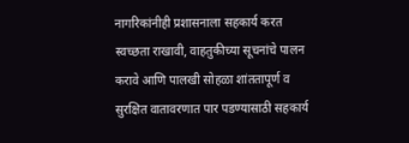नागरिकांनीही प्रशासनाला सहकार्य करत स्वच्छता राखावी, वाहतुकीच्या सूचनांचे पालन करावे आणि पालखी सोहळा शांततापूर्ण व सुरक्षित वातावरणात पार पडण्यासाठी सहकार्य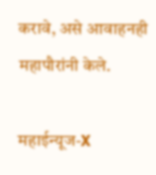करावे, असे आवाहनही महापौरांनी केले.

महाईन्यूज-X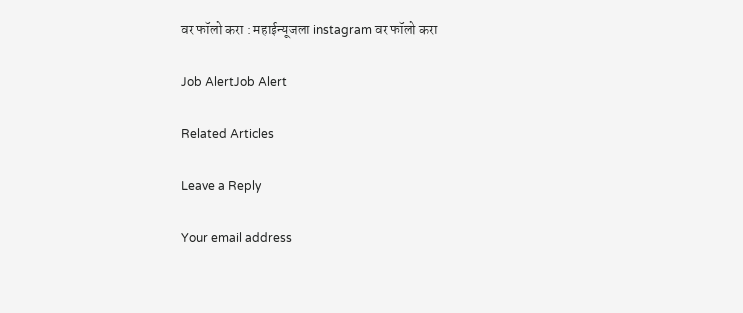वर फॉलो करा : महाईन्यूजला instagram वर फॉलो करा

Job AlertJob Alert

Related Articles

Leave a Reply

Your email address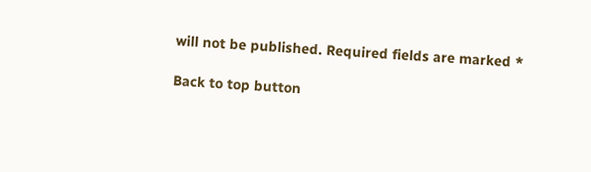will not be published. Required fields are marked *

Back to top button